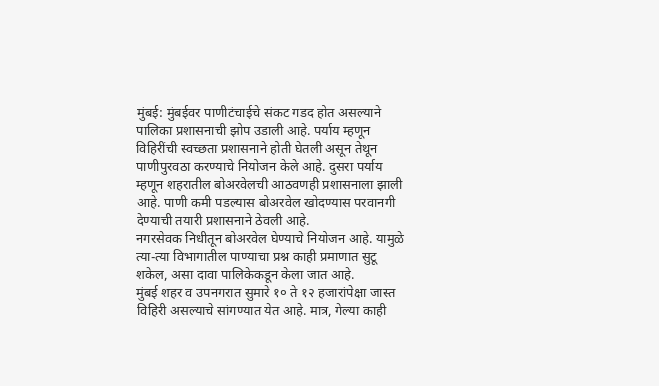मुंबई: मुंबईवर पाणीटंचाईचे संकट गडद होत असल्याने पालिका प्रशासनाची झोप उडाली आहे. पर्याय म्हणून विहिरींची स्वच्छता प्रशासनाने होती घेतली असून तेथून पाणीपुरवठा करण्याचे नियोजन केले आहे. दुसरा पर्याय म्हणून शहरातील बोअरवेलची आठवणही प्रशासनाला झाली आहे. पाणी कमी पडल्यास बोअरवेल खोदण्यास परवानगी देण्याची तयारी प्रशासनाने ठेवली आहे.
नगरसेवक निधीतून बोअरवेल घेण्याचे नियोजन आहे. यामुळे त्या-त्या विभागातील पाण्याचा प्रश्न काही प्रमाणात सुटू शकेल, असा दावा पालिकेकडून केला जात आहे.
मुंबई शहर व उपनगरात सुमारे १० ते १२ हजारांपेक्षा जास्त विहिरी असल्याचे सांगण्यात येत आहे. मात्र, गेल्या काही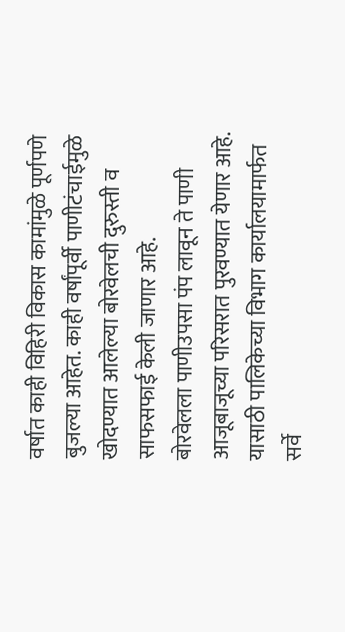वर्षात काही विहिरी विकास कामांमुळे पूर्णपणे बुजल्या आहेत. काही वर्षांपूर्वी पाणीटंचाईमुळे खोदण्यात आलेल्या बोरवेलची दुरुस्ती व साफसफाई केली जाणार आहे.
बोरवेलला पाणीउपसा पंप लावून ते पाणी आजूबाजूच्या परिसरात पुरवण्यात येणार आहे. यासाठी पालिकेच्या विभाग कार्यालयामार्फत सर्वे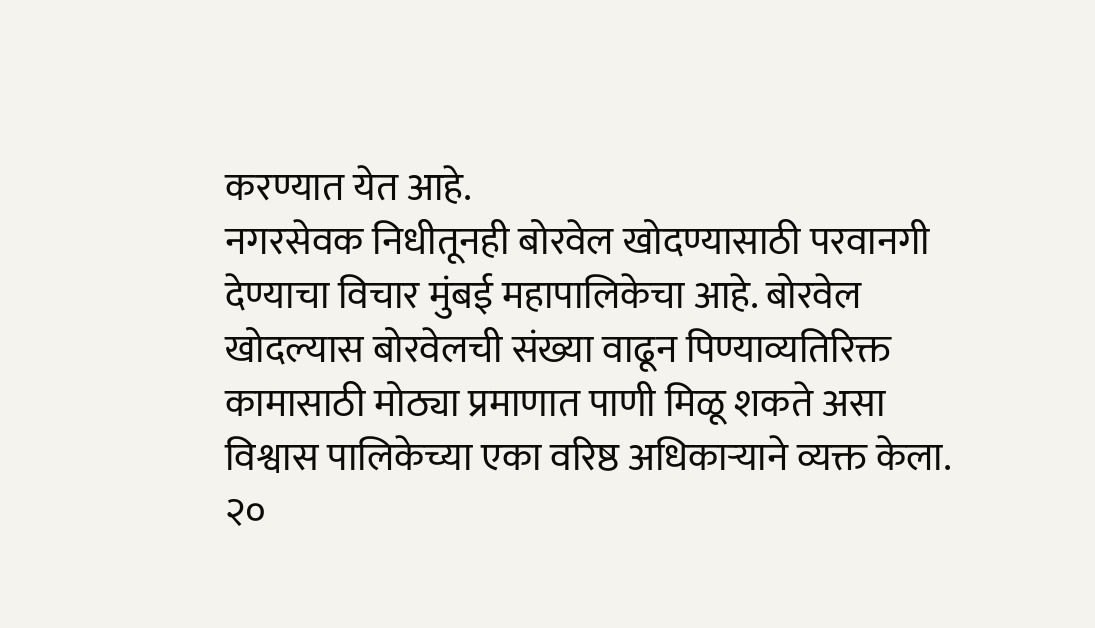करण्यात येत आहे.
नगरसेवक निधीतूनही बोरवेल खोदण्यासाठी परवानगी देण्याचा विचार मुंबई महापालिकेचा आहे. बोरवेल खोदल्यास बोरवेलची संख्या वाढून पिण्याव्यतिरिक्त कामासाठी मोठ्या प्रमाणात पाणी मिळू शकते असा विश्वास पालिकेच्या एका वरिष्ठ अधिकाऱ्याने व्यक्त केला.
२०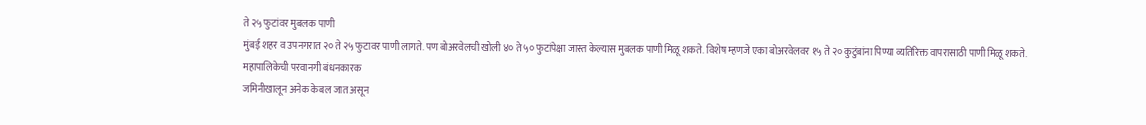ते २५ फुटांवर मुबलक पाणी
मुंबई शहर व उपनगरात २० ते २५ फुटावर पाणी लागते. पण बोअरवेलची खोली ४० ते ५० फुटांपेक्षा जास्त केल्यास मुबलक पाणी मिळू शकते. विशेष म्हणजे एका बोअरवेलवर १५ ते २० कुटुंबांना पिण्या व्यतिरिक्त वापरासाठी पाणी मिळू शकते.
महापालिकेची परवानगी बंधनकारक
जमिनीखालून अनेक केबल जात असून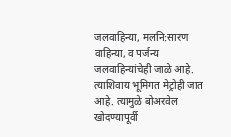जलवाहिन्या, मलनि:सारण वाहिन्या, व पर्जन्य जलवाहिन्यांचेही जाळे आहे. त्याशिवाय भूमिगत मेट्रोही जात आहे. त्यामुळे बोअरवेल खोदण्यापूर्वी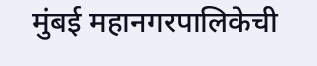मुंबई महानगरपालिकेची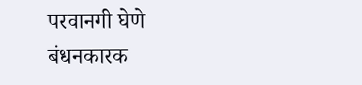परवानगी घेणे बंधनकारक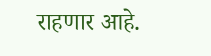राहणार आहे.